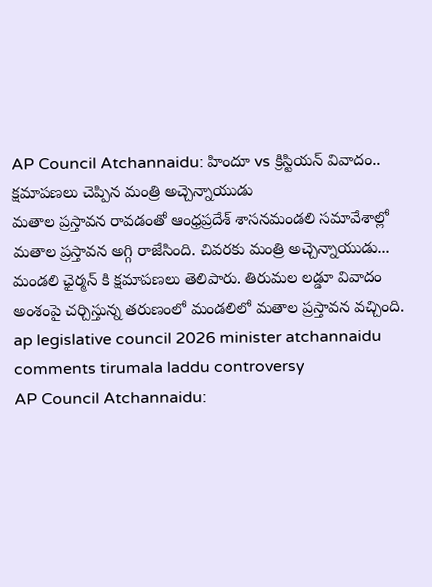AP Council Atchannaidu: హిందూ vs క్రిస్టియన్ వివాదం.. క్షమాపణలు చెప్పిన మంత్రి అచ్చెన్నాయుడు
మతాల ప్రస్తావన రావడంతో ఆంధ్రప్రదేశ్ శాసనమండలి సమావేశాల్లో మతాల ప్రస్తావన అగ్గి రాజేసింది. చివరకు మంత్రి అచ్చెన్నాయుడు... మండలి ఛైర్మన్ కి క్షమాపణలు తెలిపారు. తిరుమల లడ్డూ వివాదం అంశంపై చర్చిస్తున్న తరుణంలో మండలిలో మతాల ప్రస్తావన వచ్చింది.
ap legislative council 2026 minister atchannaidu comments tirumala laddu controversy
AP Council Atchannaidu: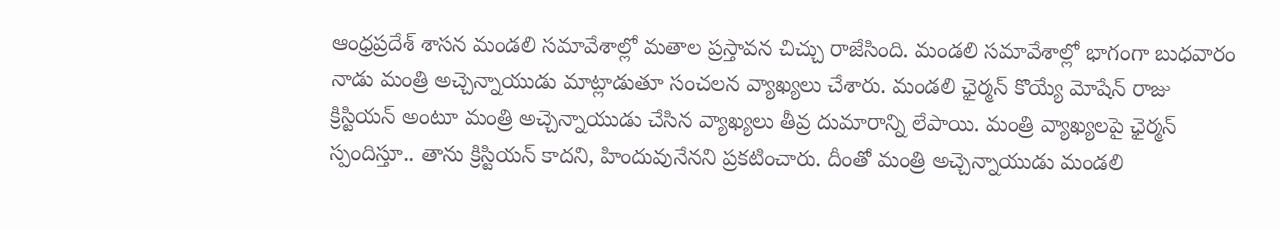ఆంధ్రప్రదేశ్ శాసన మండలి సమావేశాల్లో మతాల ప్రస్తావన చిచ్చు రాజేసింది. మండలి సమావేశాల్లో భాగంగా బుధవారం నాడు మంత్రి అచ్చెన్నాయుడు మాట్లాడుతూ సంచలన వ్యాఖ్యలు చేశారు. మండలి ఛైర్మన్ కొయ్యే మోషేన్ రాజు క్రిస్టియన్ అంటూ మంత్రి అచ్చెన్నాయుడు చేసిన వ్యాఖ్యలు తీవ్ర దుమారాన్ని లేపాయి. మంత్రి వ్యాఖ్యలపై ఛైర్మన్ స్పందిస్తూ.. తాను క్రిస్టియన్ కాదని, హిందువునేనని ప్రకటించారు. దీంతో మంత్రి అచ్చెన్నాయుడు మండలి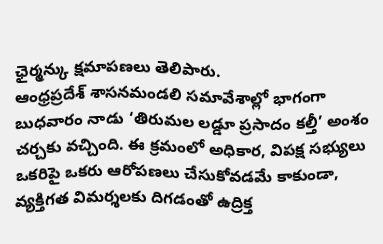ఛైర్మన్కు క్షమాపణలు తెలిపారు.
ఆంధ్రప్రదేశ్ శాసనమండలి సమావేశాల్లో భాగంగా బుధవారం నాడు ‘తిరుమల లడ్డూ ప్రసాదం కల్తీ’ అంశం చర్చకు వచ్చింది. ఈ క్రమంలో అధికార, విపక్ష సభ్యులు ఒకరిపై ఒకరు ఆరోపణలు చేసుకోవడమే కాకుండా, వ్యక్తిగత విమర్శలకు దిగడంతో ఉద్రిక్త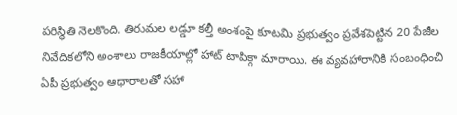పరిస్థితి నెలకొంది. తిరుమల లడ్డూ కల్తీ అంశంపై కూటమి ప్రభుత్వం ప్రవేశపెట్టిన 20 పేజీల నివేదికలోని అంశాలు రాజకీయాల్లో హాట్ టాపిక్గా మారాయి. ఈ వ్యవహారానికి సంబంధించి ఏపీ ప్రభుత్వం ఆధారాలతో సహా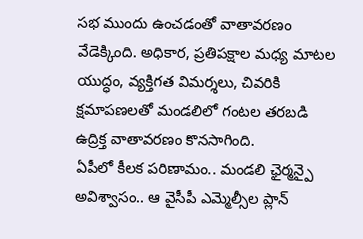సభ ముందు ఉంచడంతో వాతావరణం వేడెక్కింది. అధికార, ప్రతిపక్షాల మధ్య మాటల యుద్ధం, వ్యక్తిగత విమర్శలు, చివరికి క్షమాపణలతో మండలిలో గంటల తరబడి ఉద్రిక్త వాతావరణం కొనసాగింది.
ఏపీలో కీలక పరిణామం.. మండలి ఛైర్మన్పై అవిశ్వాసం.. ఆ వైసీపీ ఎమ్మెల్సీల ప్లాన్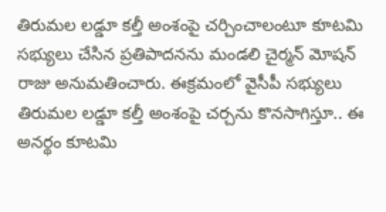తిరుమల లడ్డూ కల్తీ అంశంపై చర్చించాలంటూ కూటమి సభ్యులు చేసిన ప్రతిపాదనను మండలి చైర్మన్ మోషన్ రాజు అనుమతించారు. ఈక్రమంలో వైసీపీ సభ్యులు తిరుమల లడ్డూ కల్తీ అంశంపై చర్చను కొనసాగిస్తూ.. ఈ అనర్థం కూటమి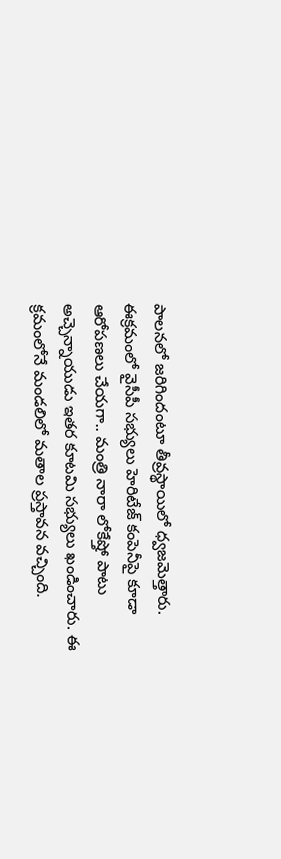పాలనలో జరిగిందంటూ తీవ్రస్థాయిలో ధ్వజమెత్తారు. ఈక్రమంలో వైసీపీ సభ్యులు హెరిటేజ్ కంపెనీపై కూడా ఆరోపణలు చేయగా.. మంత్రి నారా లోకేష్తో పాటు అచ్చెన్నాయుడు ఇతర కూటమి సభ్యులు ఖండించారు. ఈ క్రమంలోనే మండలిలో మతాల ప్రస్తావన వచ్చింది.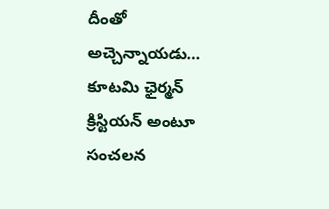దీంతో అచ్చెన్నాయడు… కూటమి ఛైర్మన్ క్రిస్టియన్ అంటూ సంచలన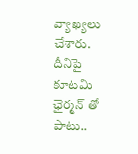వ్యాఖ్యలు చేశారు. దీనిపై కూటమి ఛైర్మన్ తో పాటు..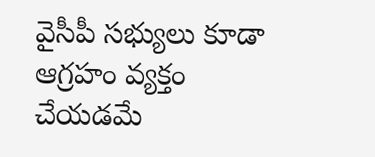వైసీపీ సభ్యులు కూడా ఆగ్రహం వ్యక్తం చేయడమే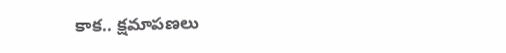కాక.. క్షమాపణలు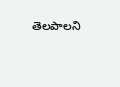తెలపాలని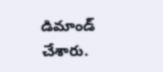డిమాండ్ చేశారు.